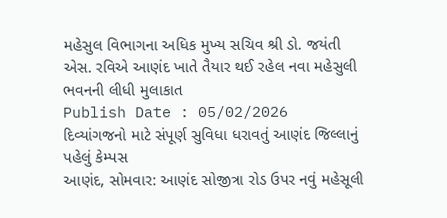મહેસુલ વિભાગના અધિક મુખ્ય સચિવ શ્રી ડો. જયંતી એસ. રવિએ આણંદ ખાતે તૈયાર થઈ રહેલ નવા મહેસુલી ભવનની લીધી મુલાકાત
Publish Date : 05/02/2026
દિવ્યાંગજનો માટે સંપૂર્ણ સુવિધા ધરાવતું આણંદ જિલ્લાનું પહેલું કેમ્પસ
આણંદ, સોમવાર: આણંદ સોજીત્રા રોડ ઉપર નવું મહેસૂલી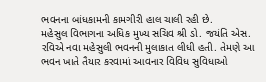ભવનના બાંધકામની કામગીરી હાલ ચાલી રહી છે.
મહેસુલ વિભાગના અધિક મુખ્ય સચિવ શ્રી ડો. જયંતિ એસ. રવિએ નવા મહેસુલી ભવનની મુલાકાત લીધી હતી. તેમણે આ ભવન ખાતે તૈયાર કરવામાં આવનાર વિવિધ સુવિધાઓ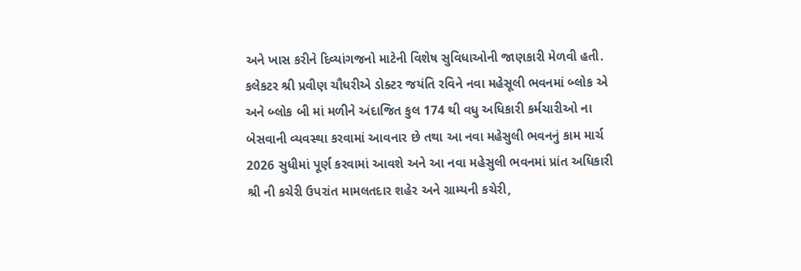અને ખાસ કરીને દિવ્યાંગજનો માટેની વિશેષ સુવિધાઓની જાણકારી મેળવી હતી.
કલેકટર શ્રી પ્રવીણ ચૌધરીએ ડોક્ટર જયંતિ રવિને નવા મહેસૂલી ભવનમાં બ્લોક એ અને બ્લોક બી માં મળીને અંદાજિત કુલ 174 થી વધુ અધિકારી કર્મચારીઓ ના બેસવાની વ્યવસ્થા કરવામાં આવનાર છે તથા આ નવા મહેસુલી ભવનનું કામ માર્ચ 2026 સુધીમાં પૂર્ણ કરવામાં આવશે અને આ નવા મહેસુલી ભવનમાં પ્રાંત અધિકારી શ્રી ની કચેરી ઉપરાંત મામલતદાર શહેર અને ગ્રામ્યની કચેરી,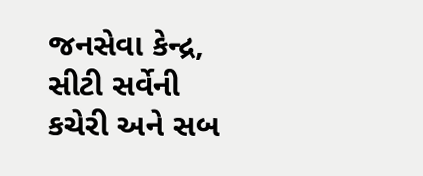જનસેવા કેન્દ્ર, સીટી સર્વેની કચેરી અને સબ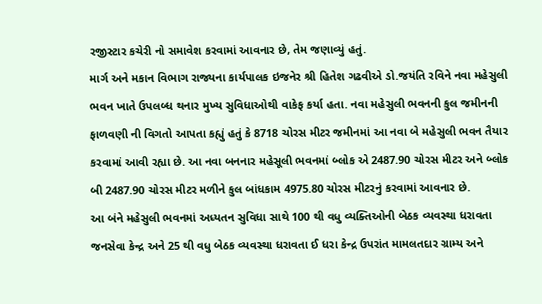રજીસ્ટાર કચેરી નો સમાવેશ કરવામાં આવનાર છે, તેમ જણાવ્યું હતું.
માર્ગ અને મકાન વિભાગ રાજ્યના કાર્યપાલક ઇજનેર શ્રી હિતેશ ગઢવીએ ડો.જયંતિ રવિને નવા મહેસુલી ભવન ખાતે ઉપલબ્ધ થનાર મુખ્ય સુવિધાઓથી વાકેફ કર્યા હતા. નવા મહેસુલી ભવનની કુલ જમીનની ફાળવણી ની વિગતો આપતા કહ્યું હતું કે 8718 ચોરસ મીટર જમીનમાં આ નવા બે મહેસુલી ભવન તૈયાર કરવામાં આવી રહ્યા છે. આ નવા બનનાર મહેસૂલી ભવનમાં બ્લોક એ 2487.90 ચોરસ મીટર અને બ્લોક બી 2487.90 ચોરસ મીટર મળીને કુલ બાંધકામ 4975.80 ચોરસ મીટરનું કરવામાં આવનાર છે.
આ બંને મહેસુલી ભવનમાં અધ્યતન સુવિધા સાથે 100 થી વધુ વ્યક્તિઓની બેઠક વ્યવસ્થા ધરાવતા જનસેવા કેન્દ્ર અને 25 થી વધુ બેઠક વ્યવસ્થા ધરાવતા ઈ ધરા કેન્દ્ર ઉપરાંત મામલતદાર ગ્રામ્ય અને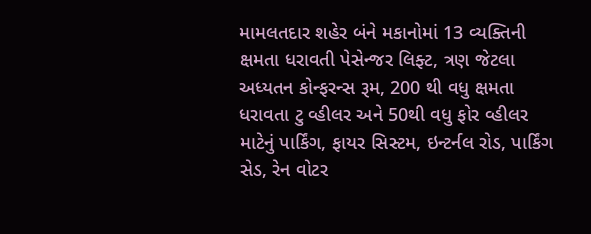મામલતદાર શહેર બંને મકાનોમાં 13 વ્યક્તિની ક્ષમતા ધરાવતી પેસેન્જર લિફ્ટ, ત્રણ જેટલા અધ્યતન કોન્ફરન્સ રૂમ, 200 થી વધુ ક્ષમતા ધરાવતા ટુ વ્હીલર અને 50થી વધુ ફોર વ્હીલર માટેનું પાર્કિંગ, ફાયર સિસ્ટમ, ઇન્ટર્નલ રોડ, પાર્કિંગ સેડ, રેન વોટર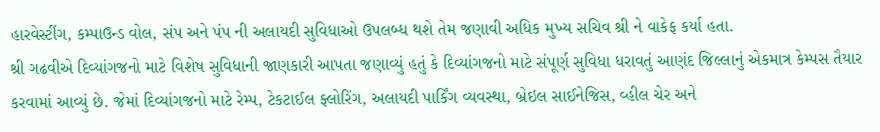હારવેસ્ટીંગ, કમ્પાઉન્ડ વોલ, સંપ અને પંપ ની અલાયદી સુવિધાઓ ઉપલબ્ધ થશે તેમ જણાવી અધિક મુખ્ય સચિવ શ્રી ને વાકેફ કર્યા હતા.
શ્રી ગઢવીએ દિવ્યાંગજનો માટે વિશેષ સુવિધાની જાણકારી આપતા જણાવ્યું હતું કે દિવ્યાંગજનો માટે સંપૂર્ણ સુવિધા ધરાવતું આણંદ જિલ્લાનું એકમાત્ર કેમ્પસ તૈયાર કરવામાં આવ્યું છે. જેમાં દિવ્યાંગજનો માટે રેમ્પ, ટેકટાઈલ ફ્લોરિંગ, અલાયદી પાર્કિંગ વ્યવસ્થા, બ્રેઇલ સાઈનેજિસ, વ્હીલ ચેર અને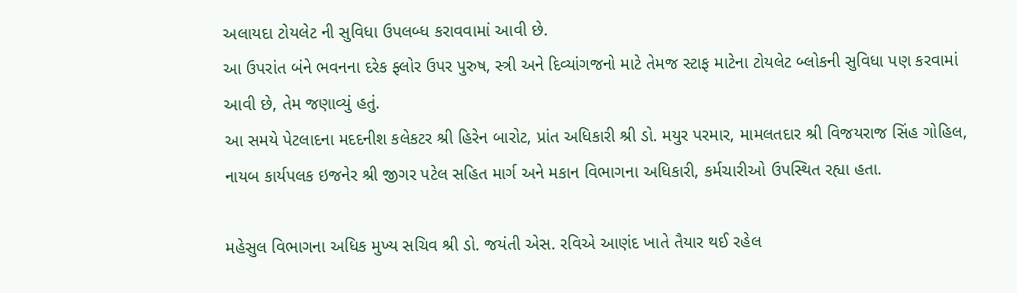અલાયદા ટોયલેટ ની સુવિધા ઉપલબ્ધ કરાવવામાં આવી છે.
આ ઉપરાંત બંને ભવનના દરેક ફ્લોર ઉપર પુરુષ, સ્ત્રી અને દિવ્યાંગજનો માટે તેમજ સ્ટાફ માટેના ટોયલેટ બ્લોકની સુવિધા પણ કરવામાં આવી છે, તેમ જણાવ્યું હતું.
આ સમયે પેટલાદના મદદનીશ કલેકટર શ્રી હિરેન બારોટ, પ્રાંત અધિકારી શ્રી ડો. મયુર પરમાર, મામલતદાર શ્રી વિજયરાજ સિંહ ગોહિલ, નાયબ કાર્યપલક ઇજનેર શ્રી જીગર પટેલ સહિત માર્ગ અને મકાન વિભાગના અધિકારી, કર્મચારીઓ ઉપસ્થિત રહ્યા હતા.

મહેસુલ વિભાગના અધિક મુખ્ય સચિવ શ્રી ડો. જયંતી એસ. રવિએ આણંદ ખાતે તૈયાર થઈ રહેલ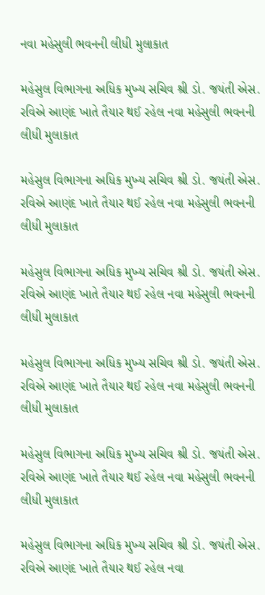નવા મહેસુલી ભવનની લીધી મુલાકાત

મહેસુલ વિભાગના અધિક મુખ્ય સચિવ શ્રી ડો. જયંતી એસ. રવિએ આણંદ ખાતે તૈયાર થઈ રહેલ નવા મહેસુલી ભવનની લીધી મુલાકાત

મહેસુલ વિભાગના અધિક મુખ્ય સચિવ શ્રી ડો. જયંતી એસ. રવિએ આણંદ ખાતે તૈયાર થઈ રહેલ નવા મહેસુલી ભવનની લીધી મુલાકાત

મહેસુલ વિભાગના અધિક મુખ્ય સચિવ શ્રી ડો. જયંતી એસ. રવિએ આણંદ ખાતે તૈયાર થઈ રહેલ નવા મહેસુલી ભવનની લીધી મુલાકાત

મહેસુલ વિભાગના અધિક મુખ્ય સચિવ શ્રી ડો. જયંતી એસ. રવિએ આણંદ ખાતે તૈયાર થઈ રહેલ નવા મહેસુલી ભવનની લીધી મુલાકાત

મહેસુલ વિભાગના અધિક મુખ્ય સચિવ શ્રી ડો. જયંતી એસ. રવિએ આણંદ ખાતે તૈયાર થઈ રહેલ નવા મહેસુલી ભવનની લીધી મુલાકાત

મહેસુલ વિભાગના અધિક મુખ્ય સચિવ શ્રી ડો. જયંતી એસ. રવિએ આણંદ ખાતે તૈયાર થઈ રહેલ નવા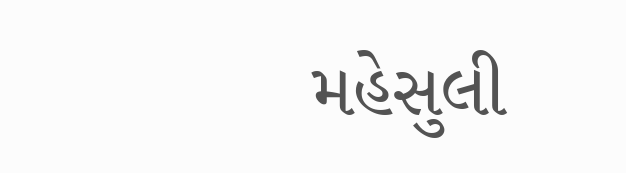મહેસુલી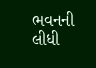ભવનની લીધી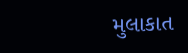મુલાકાત